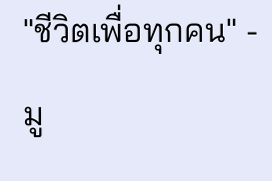"ชีวิตเพื่อทุกคน" - มู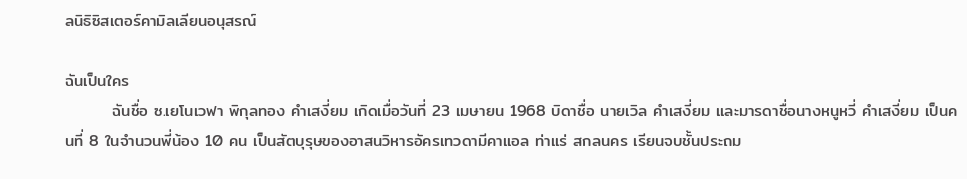ลนิธิซิสเตอร์คามิลเลียนอนุสรณ์

ฉันเป็นใคร
        ฉันชื่อ ซ.เยโนเวฟา พิกุลทอง คำเสงี่ยม เกิดเมื่อวันที่ 23 เมษายน 1968 บิดาชื่อ นายเวิล คำเสงี่ยม และมารดาชื่อนางหนูหวี่ คำเสงี่ยม เป็นคนที่ 8 ในจำนวนพี่น้อง 10 คน เป็นสัตบุรุษของอาสนวิหารอัครเทวดามีคาแอล ท่าแร่ สกลนคร เรียนจบชั้นประถม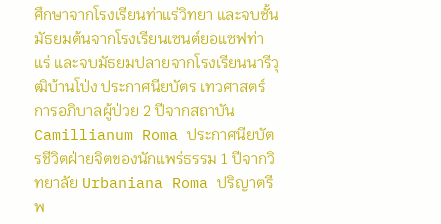ศึกษาจากโรงเรียนท่าแร่วิทยา และจบชั้นมัธยมต้นจากโรงเรียนเซนต์ยอแซฟท่าแร่ และจบมัธยมปลายจากโรงเรียนนารีวุฒิบ้านโป่ง ประกาศนียบัตร เทวศาสตร์การอภิบาลผู้ป่วย 2 ปีจากสถาบัน Camillianum Roma ประกาศนียบัตรชีวิตฝ่ายจิตของนักแพร่ธรรม 1 ปีจากวิทยาลัย Urbaniana Roma ปริญาตรีพ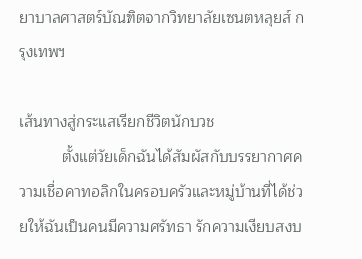ยาบาลศาสตร์บัณฑิตจากวิทยาลัยเซนตหลุยส์ กรุงเทพฯ

เส้นทางสู่กระแสเรียกชีวิตนักบวช
          ตั้งแต่วัยเด็กฉันได้สัมผัสกับบรรยากาศความเชื่อคาทอลิกในครอบครัวและหมู่บ้านที่ได้ช่วยให้ฉันเป็นคนมีความศรัทธา รักความเงียบสงบ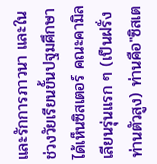และรักการภาวนา และในช่วงวัยเรียนขั้นปฐมศึกษาได้เห็นซิสเตอร์ คณะคามิลเลียนรุ่นแรก ๆ (เป็นฝรั่ง ท่านตัวสูง) ท่านคือ"ซิสเต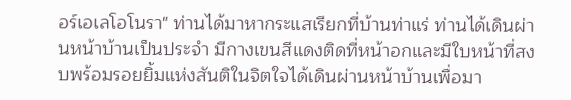อร์เอเลโอโนรา" ท่านได้มาหากระแสเรียกที่บ้านท่าแร่ ท่านได้เดินผ่านหน้าบ้านเป็นประจำ มีกางเขนสีแดงติดที่หน้าอกและมีใบหน้าที่สงบพร้อมรอยยิ้มแห่งสันติในจิตใจได้เดินผ่านหน้าบ้านเพื่อมา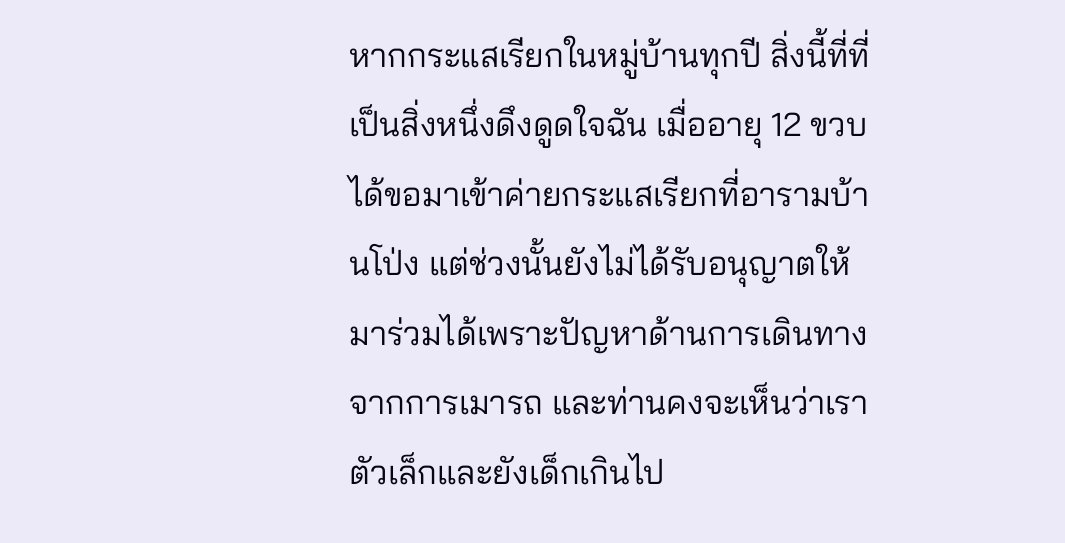หากกระแสเรียกในหมู่บ้านทุกปี สิ่งนี้ที่ที่เป็นสิ่งหนึ่งดึงดูดใจฉัน เมื่ออายุ 12 ขวบ ได้ขอมาเข้าค่ายกระแสเรียกที่อารามบ้านโป่ง แต่ช่วงนั้นยังไม่ได้รับอนุญาตให้มาร่วมได้เพราะปัญหาด้านการเดินทางจากการเมารถ และท่านคงจะเห็นว่าเราตัวเล็กและยังเด็กเกินไป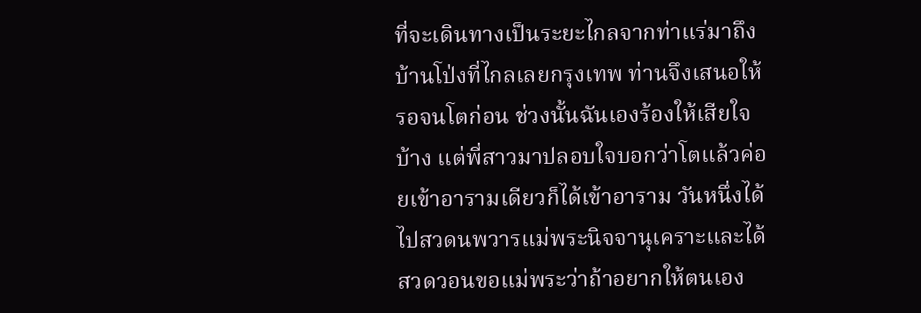ที่จะเดินทางเป็นระยะไกลจากท่าแร่มาถึงบ้านโป่งที่ไกลเลยกรุงเทพ ท่านจึงเสนอให้รอจนโตก่อน ช่วงนั้นฉันเองร้องให้เสียใจบ้าง แต่พี่สาวมาปลอบใจบอกว่าโตแล้วค่อยเข้าอารามเดียวก็ได้เข้าอาราม วันหนึ่งได้ไปสวดนพวารแม่พระนิจจานุเคราะและได้สวดวอนขอแม่พระว่าถ้าอยากให้ตนเอง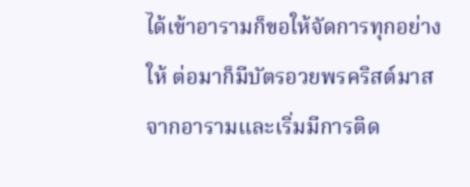ได้เข้าอารามก็ขอให้จัดการทุกอย่างให้ ต่อมาก็มีบัตรอวยพรคริสต์มาสจากอารามและเริ่มมีการติด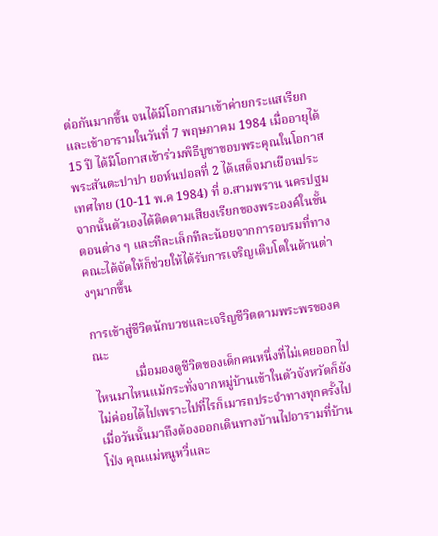ต่อกันมากขึ้น จนได้มีโอกาสมาเข้าค่ายกระแสเรียกและเข้าอารามในวันที่ 7 พฤษภาคม 1984 เมื่ออายุได้ 15 ปี ได้มีโอกาสเข้าร่วมพิธีบูชาขอบพระคุณในโอกาส พระสันตะปาปา ยอห์นปอลที่ 2 ได้เสด็จมาเยือนประเทศไทย (10-11 พ.ค 1984) ที่ อ.สามพราน นครปฐม จากนั้นตัวเองได้ติดตามเสียงเรียกของพระองค์ในขั้นตอนต่าง ๆ และทีละเล็กทีละน้อยจากการอบรมที่ทางคณะได้จัดให้ก็ช่วยให้ได้รับการเจริญเติบโตในด้านต่างๆมากขึ้น

การเข้าสู่ชีวิตนักบวชและเจริญชีวิตตามพระพรของคณะ
             เมื่อมองดูชีวิตของเด็กคนหนึ่งที่ไม่เคยออกไปไหนมาไหนแม้กระทั่งจากหมู่บ้านเข้าในตัวจังหวัดก็ยังไม่ค่อยได้ไปเพราะไปที่ไรก็เมารถประจำทางทุกครั้งไป เมื่อวันนั้นมาถึงต้องออกเดินทางบ้านไปอารามที่บ้านโป่ง คุณแม่หนูหวี่และ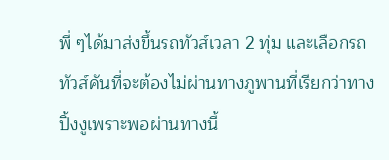พี่ ๆได้มาส่งขึ้นรถทัวส์เวลา 2 ทุ่ม และเลือกรถทัวส์คันที่จะต้องไม่ผ่านทางภูพานที่เรียกว่าทางปิ้งงูเพราะพอผ่านทางนี้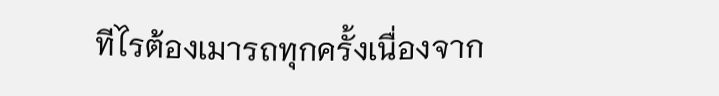ทีไรต้องเมารถทุกครั้งเนื่องจาก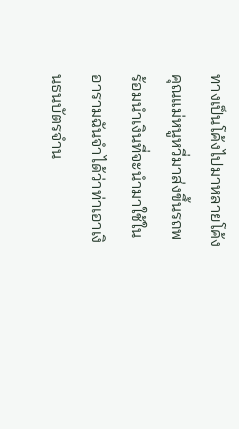ทางเป็นโค้งไปมาหลายโค้ง คุณแม่หนูหวี่มาส่งขึ้นรถพร้อมนำเงินที่จะนำมาใช้ในอารามฉันจำได้ว่าท่าเอาเงินธนบัตรจำน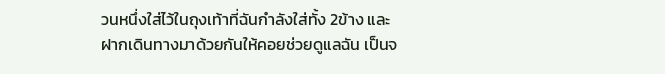วนหนึ่งใส่ไว้ในถุงเท้าที่ฉันกำลังใส่ทั้ง 2ข้าง และฝากเดินทางมาด้วยกันให้คอยช่วยดูแลฉัน เป็นจ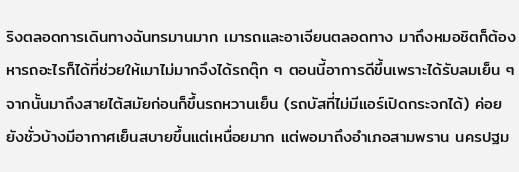ริงตลอดการเดินทางฉันทรมานมาก เมารถและอาเจียนตลอดทาง มาถึงหมอชิตก็ต้องหารถอะไรก็ได้ที่ช่วยให้เมาไม่มากจึงได้รถตุ๊ก ๆ ตอนนี้อาการดีขึ้นเพราะได้รับลมเย็น ๆ จากนั้นมาถึงสายไต้สมัยก่อนก็ขึ้นรถหวานเย็น (รถบัสที่ไม่มีแอร์เปิดกระจกได้) ค่อยยังชั่วบ้างมีอากาศเย็นสบายขึ้นแต่เหนื่อยมาก แต่พอมาถึงอำเภอสามพราน นครปฐม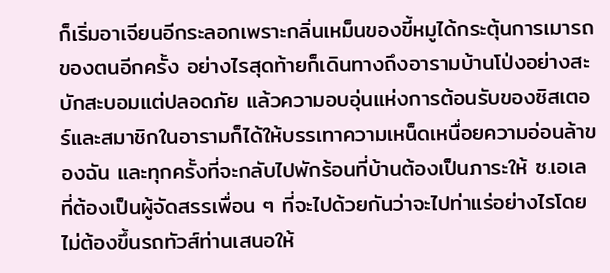ก็เริ่มอาเจียนอีกระลอกเพราะกลิ่นเหม็นของขี้หมูได้กระตุ้นการเมารถของตนอีกครั้ง อย่างไรสุดท้ายก็เดินทางถึงอารามบ้านโป่งอย่างสะบักสะบอมแต่ปลอดภัย แล้วความอบอุ่นแห่งการต้อนรับของซิสเตอร์และสมาชิกในอารามก็ได้ให้บรรเทาความเหน็ดเหนื่อยความอ่อนล้าของฉัน และทุกครั้งที่จะกลับไปพักร้อนที่บ้านต้องเป็นภาระให้ ซ.เอเลที่ต้องเป็นผู้จัดสรรเพื่อน ๆ ที่จะไปด้วยกันว่าจะไปท่าแร่อย่างไรโดยไม่ต้องขึ้นรถทัวส์ท่านเสนอให้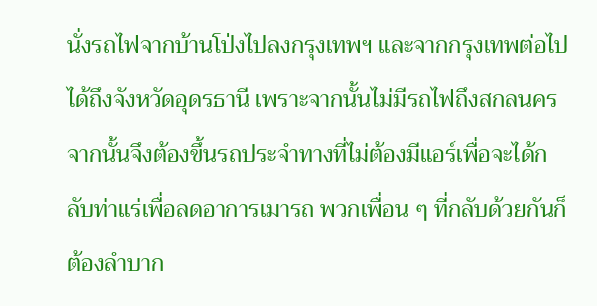นั่งรถไฟจากบ้านโป่งไปลงกรุงเทพฯ และจากกรุงเทพต่อไปได้ถึงจังหวัดอุดรธานี เพราะจากนั้นไม่มีรถไฟถึงสกลนครจากนั้นจึงต้องขึ้นรถประจำทางที่ไม่ต้องมีแอร์เพื่อจะได้กลับท่าแร่เพื่อลดอาการเมารถ พวกเพื่อน ๆ ที่กลับด้วยกันก็ต้องลำบาก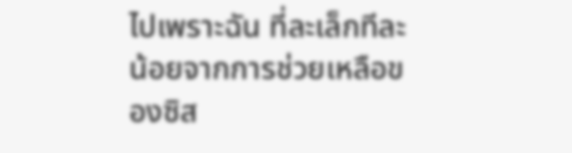ไปเพราะฉัน ที่ละเล็กทีละน้อยจากการช่วยเหลือของซิส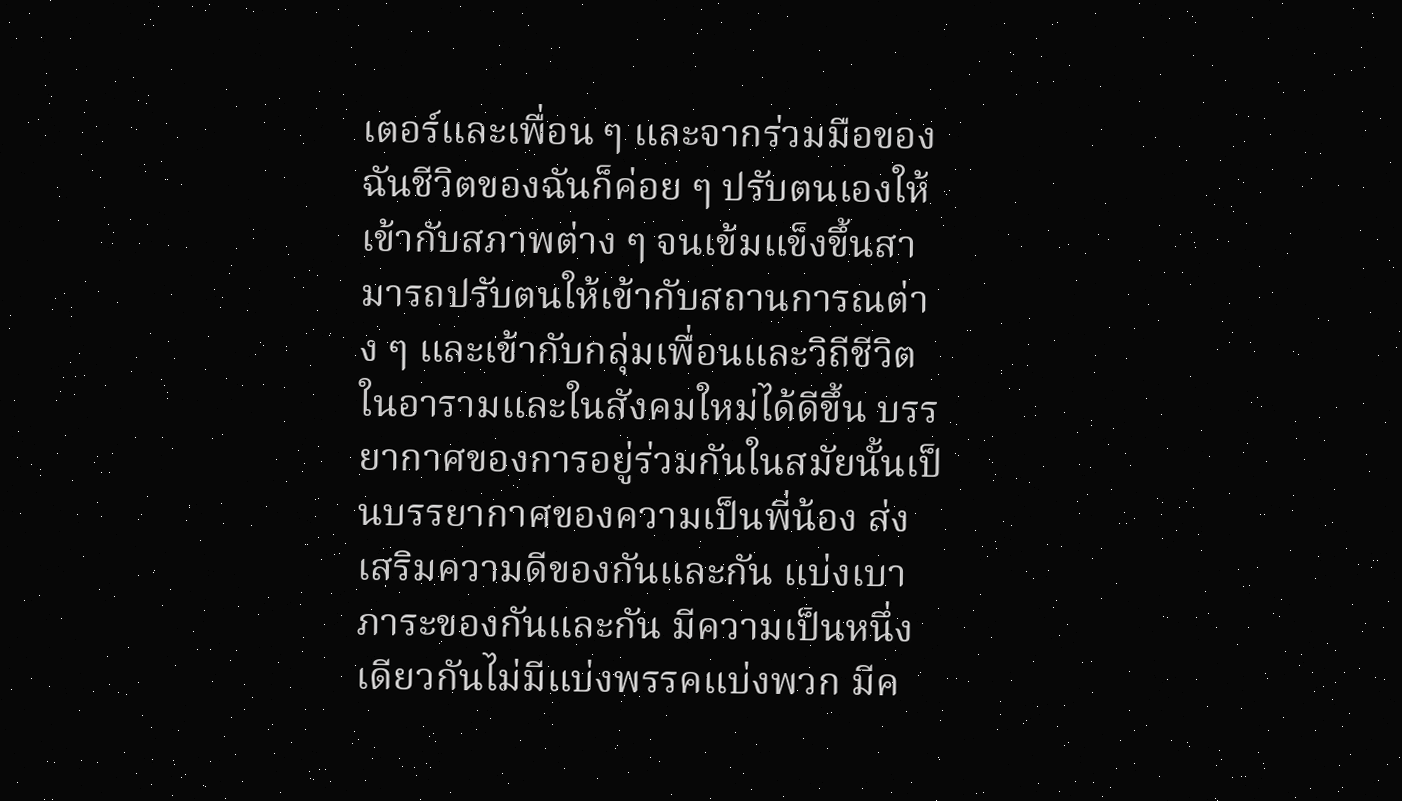เตอร์และเพื่อน ๆ และจากร่วมมือของฉันชีวิตของฉันก็ค่อย ๆ ปรับตนเองให้เข้ากับสภาพต่าง ๆ จนเข้มแข็งขึ้นสามารถปรับตนให้เข้ากับสถานการณต่าง ๆ และเข้ากับกลุ่มเพื่อนและวิถีชีวิตในอารามและในสังคมใหม่ได้ดีขึ้น บรรยากาศของการอยู่ร่วมกันในสมัยนั้นเป็นบรรยากาศของความเป็นพี่น้อง ส่งเสริมความดีของกันและกัน แบ่งเบาภาระของกันและกัน มีความเป็นหนึ่งเดียวกันไม่มีแบ่งพรรคแบ่งพวก มีค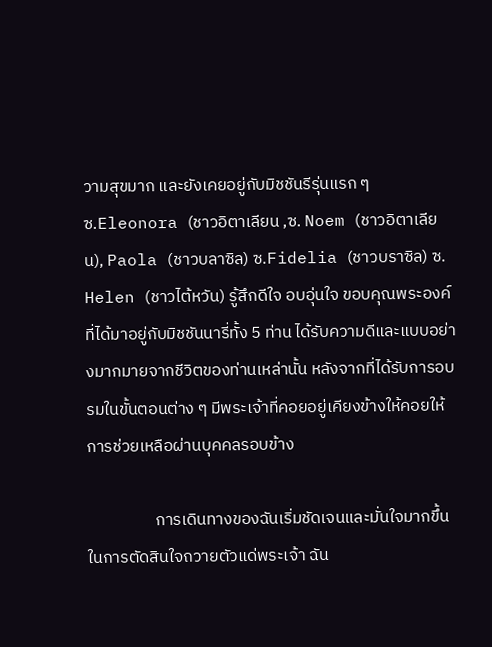วามสุขมาก และยังเคยอยู่กับมิชชันรีรุ่นแรก ๆ ซ.Eleonora (ชาวอิตาเลียน ,ซ. Noem (ชาวอิตาเลียน), Paola (ชาวบลาซิล) ซ.Fidelia (ชาวบราซิล) ซ. Helen (ชาวไต้หวัน) รู้สึกดีใจ อบอุ่นใจ ขอบคุณพระองค์ที่ได้มาอยู่กับมิชชันนารี่ทั้ง 5 ท่าน ได้รับความดีและแบบอย่างมากมายจากชีวิตของท่านเหล่านั้น หลังจากที่ได้รับการอบรมในขั้นตอนต่าง ๆ มีพระเจ้าที่คอยอยู่เคียงข้างให้คอยให้การช่วยเหลือผ่านบุคคลรอบข้าง

                  การเดินทางของฉันเริ่มชัดเจนและมั่นใจมากขึ้นในการตัดสินใจถวายตัวแด่พระเจ้า ฉัน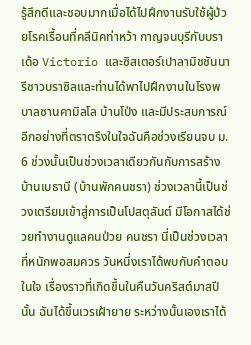รู้สึกดีและชอบมากเมื่อได้ไปฝึกงานรับใช้ผู้ป่วยโรคเรื้อนที่คลีนิคท่าหว้า กาญจนบุรีกับบราเด้อ Victorio และซิสเตอร์เปาลามิชชันนารีชาวบราซิลและท่านได้พาไปฝึกงานในโรงพบาลซานคามิลโล บ้านโป่ง และมีประสบการณ์อีกอย่างที่ตราตรึงในใจฉันคือช่วงเรียนจบ ม. 6 ช่วงนั้นเป็นช่วงเวลาเดียวกันกับการสร้างบ้านเบธานี (บ้านพักคนชรา) ช่วงเวลานี้เป็นช่วงเตรียมเข้าสู่การเป็นโปสตุลันต์ มีโอกาสได้ช่วยทำงานดูแลคนป่วย คนชรา นี่เป็นช่วงเวลาที่หนักพอสมควร วันหนึ่งเราได้พบกับคำตอบในใจ เรื่องราวที่เกิดขึ้นในคืนวันคริสต์มาสปีนั้น ฉันได้ขึ้นเวรเฝ้ายาย ระหว่างนั้นเองเราได้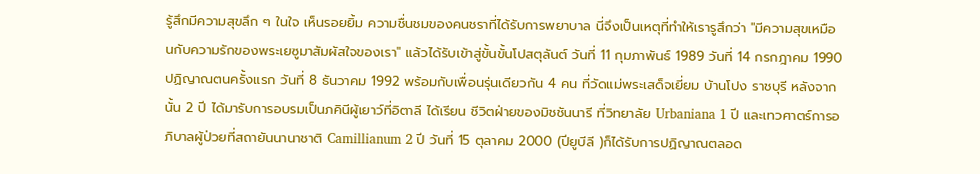รู้สึกมีความสุขลึก ๆ ในใจ เห็นรอยยิ้ม ความชื่นชมของคนชราที่ได้รับการพยาบาล นี่จึงเป็นเหตุที่ทำให้เรารูสึกว่า "มีความสุขเหมือนกับความรักของพระเยซูมาสัมผัสใจของเรา" แล้วได้รับเข้าสู่ขั้นขั้นโปสตุลันต์ วันที่ 11 กุมภาพันธ์ 1989 วันที่ 14 กรกฎาคม 1990 ปฏิญาณตนครั้งแรก วันที่ 8 ธันวาคม 1992 พร้อมกับเพื่อนรุ่นเดียวกัน 4 คน ที่วัดแม่พระเสด็จเยี่ยม บ้านโปง ราชบุรี หลังจากนั้น 2 ปี ได้มารับการอบรมเป็นภคินีผู้เยาว์ที่อิตาลี ได้เรียน ชีวิตฝ่ายของมิชชันนารี ที่วิทยาลัย Urbaniana 1 ปี และเทวศาตร์การอภิบาลผู้ป่วยที่สถายันนานาชาติ Camillianum 2 ปี วันที่ 15 ตุลาคม 2000 (ปียูบีลี )ก็ได้รับการปฏิญาณตลอด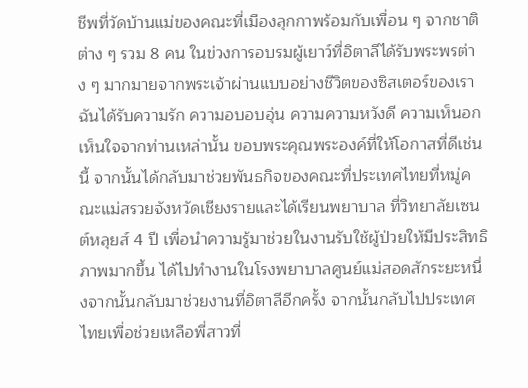ชีพที่วัดบ้านแม่ของคณะที่เมืองลุกกาพร้อมกับเพื่อน ๆ จากชาติต่าง ๆ รวม 8 คน ในข่วงการอบรมผู้เยาว์ที่อิตาลีได้รับพระพรต่าง ๆ มากมายจากพระเจ้าผ่านแบบอย่างชีวิตของซิสเตอร์ของเรา ฉันได้รับความรัก ความอบอบอุ่น ความความหวังดี ความเห็นอกเห็นใจจากท่านเหล่านั้น ขอบพระคุณพระองค์ที่ให้โอกาสที่ดีเช่นนี้ จากนั้นได้กลับมาช่วยพันธกิจของคณะที่ประเทศไทยที่หมู่คณะแม่สรวยจังหวัดเชียงรายและได้เรียนพยาบาล ที่วิทยาลัยเซนต์หลุยส์ 4 ปี เพื่อนำความรู้มาช่วยในงานรับใช้ผู้ป่วยให้มีประสิทธิภาพมากขึ้น ได้ไปทำงานในโรงพยาบาลศูนย์แม่สอดสักระยะหนึ่งจากนั้นกลับมาช่วยงานที่อิตาลีอีกครั้ง จากนั้นกลับไปประเทศไทยเพื่อช่วยเหลือพี่สาวที่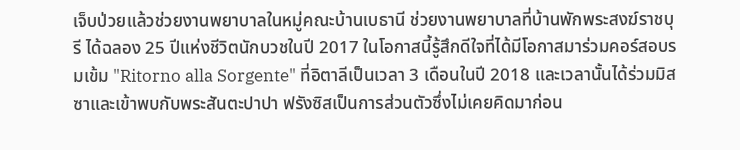เจ็บป่วยแล้วช่วยงานพยาบาลในหมู่คณะบ้านเบธานี ช่วยงานพยาบาลที่บ้านพักพระสงฆ์ราชบุรี ได้ฉลอง 25 ปีแห่งชีวิตนักบวชในปี 2017 ในโอกาสนี้รู้สึกดีใจที่ได้มีโอกาสมาร่วมคอร์สอบรมเข้ม "Ritorno alla Sorgente" ที่อิตาลีเป็นเวลา 3 เดือนในปี 2018 และเวลานั้นได้ร่วมมิสซาและเข้าพบกับพระสันตะปาปา ฟรังซิสเป็นการส่วนตัวซึ่งไม่เคยคิดมาก่อน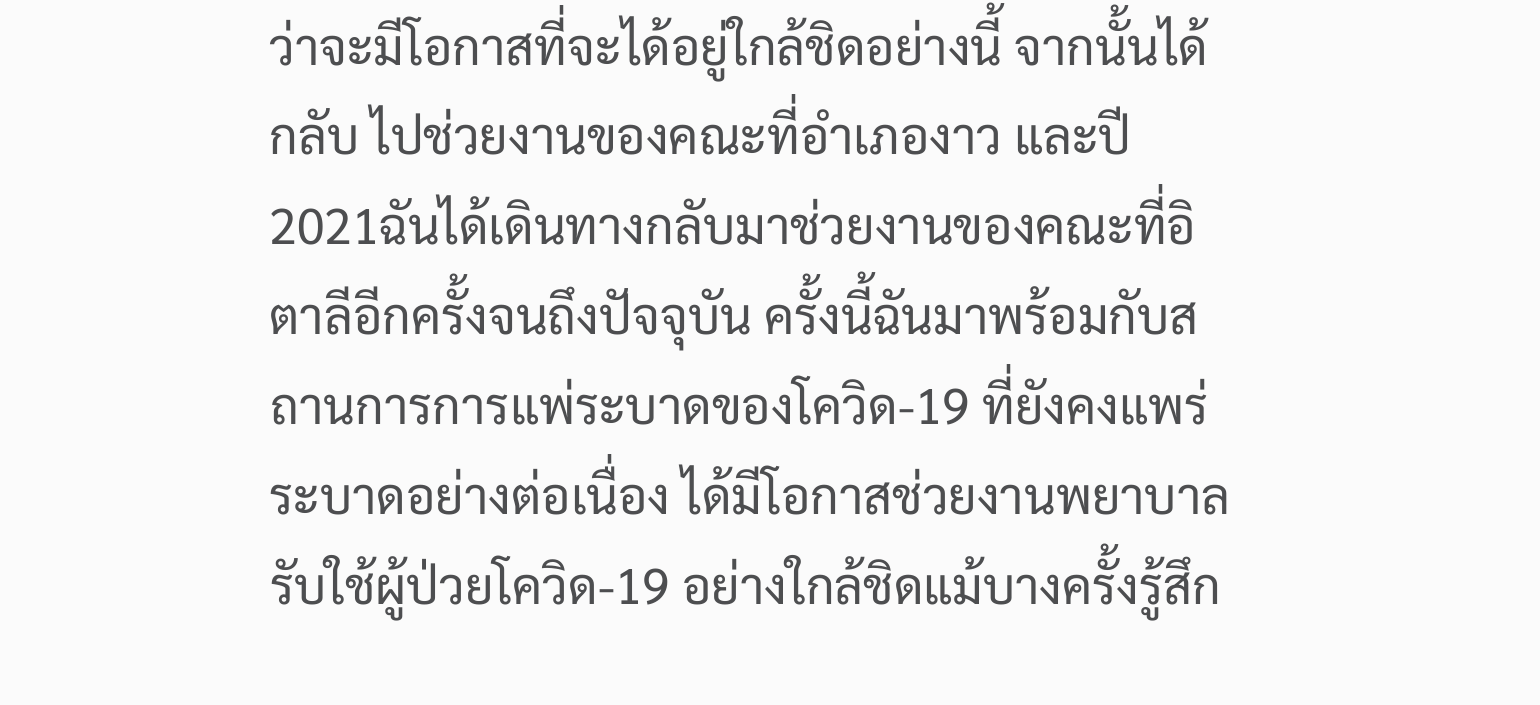ว่าจะมีโอกาสที่จะได้อยู่ใกล้ชิดอย่างนี้ จากนั้นได้กลับ ไปช่วยงานของคณะที่อำเภองาว และปี 2021ฉันได้เดินทางกลับมาช่วยงานของคณะที่อิตาลีอีกครั้งจนถึงปัจจุบัน ครั้งนี้ฉันมาพร้อมกับสถานการการแพ่ระบาดของโควิด-19 ที่ยังคงแพร่ระบาดอย่างต่อเนื่อง ได้มีโอกาสช่วยงานพยาบาลรับใช้ผู้ป่วยโควิด-19 อย่างใกล้ชิดแม้บางครั้งรู้สึก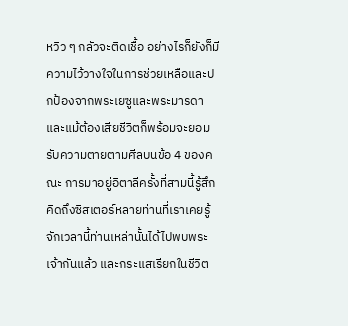หวิว ๆ กลัวจะติดเชื้อ อย่างไรก็ยังก็มีความไว้วางใจในการช่วยเหลือและปกป้องจากพระเยซูและพระมารดา และแม้ต้องเสียชีวิตก็พร้อมจะยอมรับความตายตามศีลบนข้อ 4 ของคณะ การมาอยู่อิตาลีครั้งที่สามนี้รู้สึกคิดถึงซิสเตอร์หลายท่านที่เราเคยรู้จักเวลานี้ท่านเหล่านั้นได้ไปพบพระเจ้ากันแล้ว และกระแสเรียกในชีวิต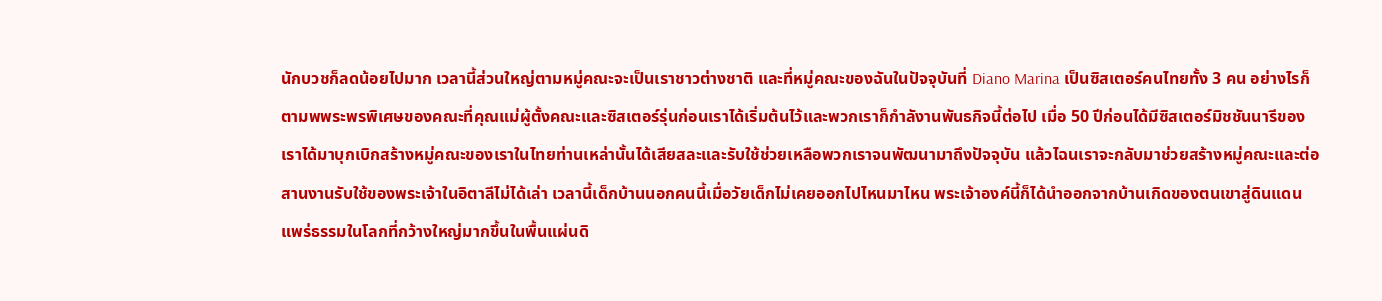นักบวชก็ลดน้อยไปมาก เวลานี้ส่วนใหญ่ตามหมู่คณะจะเป็นเราชาวต่างชาติ และที่หมู่คณะของฉันในปัจจุบันที่ Diano Marina เป็นซิสเตอร์คนไทยทั้ง 3 คน อย่างไรก็ตามพพระพรพิเศษของคณะที่คุณแม่ผู้ตั้งคณะและซิสเตอร์รุ่นก่อนเราได้เริ่มต้นไว้และพวกเราก็กำลังานพันธกิจนี้ต่อไป เมื่อ 50 ปีก่อนได้มีซิสเตอร์มิชชันนารีของเราได้มาบุกเบิกสร้างหมู่คณะของเราในไทยท่านเหล่านั้นได้เสียสละและรับใช้ช่วยเหลือพวกเราจนพัฒนามาถึงปัจจุบัน แล้วไฉนเราจะกลับมาช่วยสร้างหมู่คณะและต่อสานงานรับใช้ของพระเจ้าในอิตาลีไม่ได้เล่า เวลานี้เด็กบ้านนอกคนนี้เมื่อวัยเด็กไม่เคยออกไปไหนมาไหน พระเจ้าองค์นี้ก็ได้นำออกจากบ้านเกิดของตนเขาสู่ดินแดนแพร่ธรรมในโลกที่กว้างใหญ่มากขึ้นในพื้นแผ่นดิ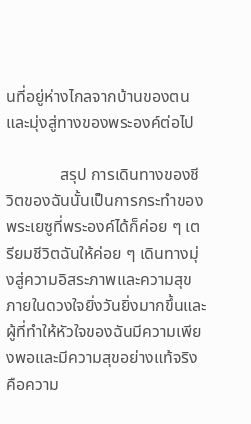นที่อยู่ห่างไกลจากบ้านของตน และมุ่งสู่ทางของพระองค์ต่อไป

             สรุป การเดินทางของชีวิตของฉันนั้นเป็นการกระทำของพระเยซูที่พระองค์ได้ก็ค่อย ๆ เตรียมชีวิตฉันให้ค่อย ๆ เดินทางมุ่งสู่ความอิสระภาพและความสุขภายในดวงใจยิ่งวันยิ่งมากขึ้นและผู้ที่ทำให้หัวใจของฉันมีความเพียงพอและมีความสุขอย่างแท้จริงคือความ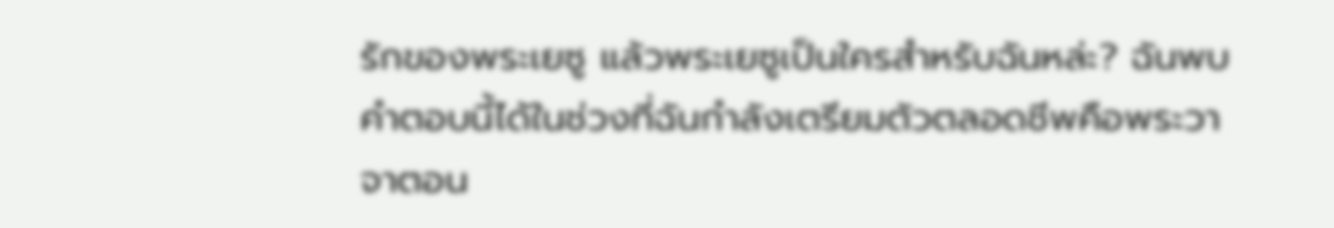รักของพระเยซู แล้วพระเยซูเป็นใครสำหรับฉันหล่ะ? ฉันพบคำตอบนี้ได้ในช่วงที่ฉันกำลังเตรียมตัวตลอดชีพคือพระวาจาตอน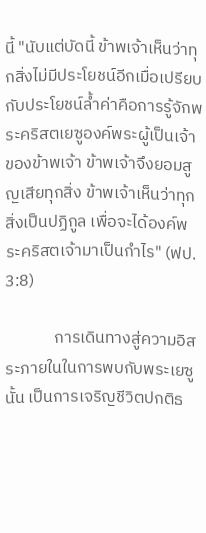นี้ "นับแต่บัดนี้ ข้าพเจ้าเห็นว่าทุกสิ่งไม่มีประโยชน์อีกเมื่อเปรียบกับประโยชน์ล้ำค่าคือการรู้จักพระคริสตเยซูองค์พระผู้เป็นเจ้าของข้าพเจ้า ข้าพเจ้าจึงยอมสูญเสียทุกสิ่ง ข้าพเจ้าเห็นว่าทุกสิ่งเป็นปฏิกูล เพื่อจะได้องค์พระคริสตเจ้ามาเป็นกำไร" (ฟป. 3:8)

             การเดินทางสู่ความอิสระภายในในการพบกับพระเยซูนั้น เป็นการเจริญชีวิตปกติธ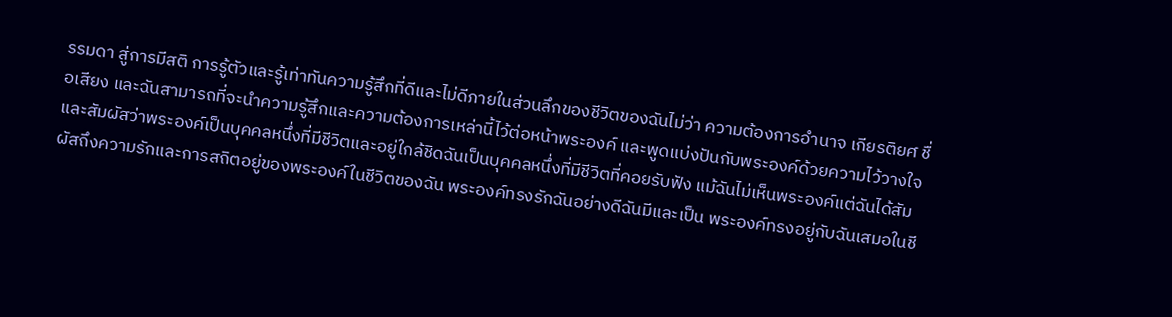รรมดา สู่การมีสติ การรู้ตัวและรู้เท่าทันความรู้สึกที่ดีและไม่ดีภายในส่วนลึกของชีวิตของฉันไม่ว่า ความต้องการอำนาจ เกียรติยศ ชื่อเสียง และฉันสามารถที่จะนำความรู้สึกและความต้องการเหล่านี้ไว้ต่อหน้าพระองค์ และพูดแบ่งปันกับพระองค์ด้วยความไว้วางใจและสัมผัสว่าพระองค์เป็นบุคคลหนึ่งที่มีชีวิตและอยู่ใกล้ชิดฉันเป็นบุคคลหนึ่งที่มีชีวิตที่คอยรับฟัง แม้ฉันไม่เห็นพระองค์แต่ฉันได้สัมผัสถึงความรักและการสถิตอยู่ของพระองค์ในชีวิตของฉัน พระองค์ทรงรักฉันอย่างดีฉันมีและเป็น พระองค์ทรงอยู่กับฉันเสมอในชี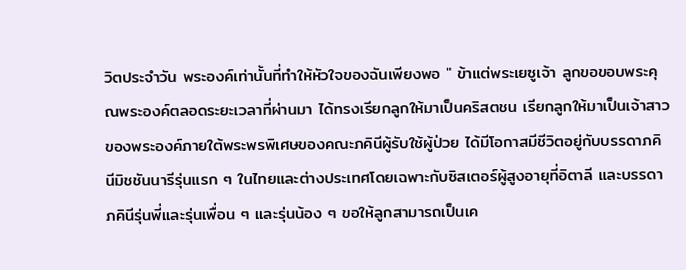วิตประจำวัน พระองค์เท่านั้นที่ทำให้หัวใจของฉันเพียงพอ " ข้าแต่พระเยซูเจ้า ลูกขอขอบพระคุณพระองค์ตลอดระยะเวลาที่ผ่านมา ได้ทรงเรียกลูกให้มาเป็นคริสตชน เรียกลูกให้มาเป็นเจ้าสาวของพระองค์ภายใต้พระพรพิเศษของคณะภคินีผู้รับใช้ผู้ป่วย ได้มีโอกาสมีชีวิตอยู่กับบรรดาภคินีมิชชันนารีรุ่นแรก ๆ ในไทยและต่างประเทศโดยเฉพาะกับซิสเตอร์ผู้สูงอายุที่อิตาลี และบรรดาภคินีรุ่นพี่และรุ่นเพื่อน ๆ และรุ่นน้อง ๆ ขอให้ลูกสามารถเป็นเค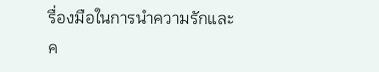รื่องมือในการนำความรักและค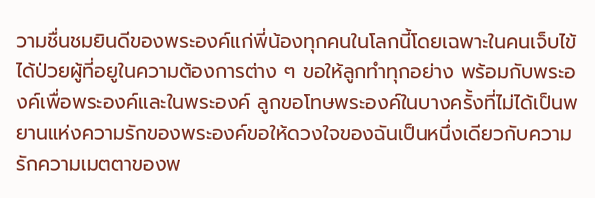วามชื่นชมยินดีของพระองค์แก่พี่น้องทุกคนในโลกนี้โดยเฉพาะในคนเจ็บไข้ได้ป่วยผู้ที่อยูในความต้องการต่าง ๆ ขอให้ลูกทำทุกอย่าง พร้อมกับพระองค์เพื่อพระองค์และในพระองค์ ลูกขอโทษพระองค์ในบางครั้งที่ไม่ได้เป็นพยานแห่งความรักของพระองค์ขอให้ดวงใจของฉันเป็นหนึ่งเดียวกับความรักความเมตตาของพ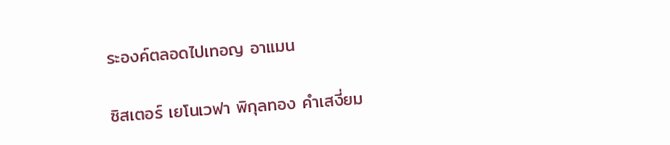ระองค์ตลอดไปเทอญ อาแมน

ซิสเตอร์ เยโนเวฟา พิกุลทอง คำเสงี่ยม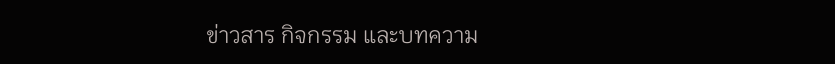ข่าวสาร กิจกรรม และบทความ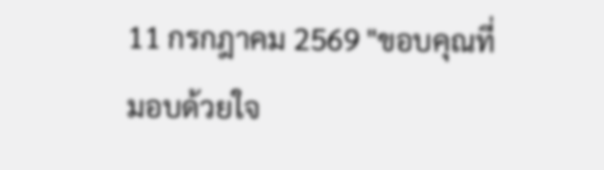11 กรกฎาคม 2569 "ขอบคุณที่มอบด้วยใจ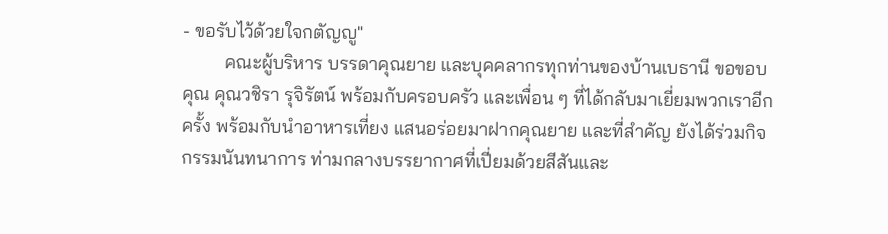- ขอรับไว้ด้วยใจกตัญญู"
         คณะผู้บริหาร บรรดาคุณยาย และบุคคลากรทุกท่านของบ้านเบธานี ขอขอบคุณ คุณวชิรา รุจิรัตน์ พร้อมกับครอบครัว และเพื่อน ๆ ที่ได้กลับมาเยี่ยมพวกเราอีกครั้ง พร้อมกับนำอาหารเที่ยง แสนอร่อยมาฝากคุณยาย และที่สำคัญ ยังได้ร่วมกิจกรรมนันทนาการ ท่ามกลางบรรยากาศที่เปี่ยมด้วยสีสันและ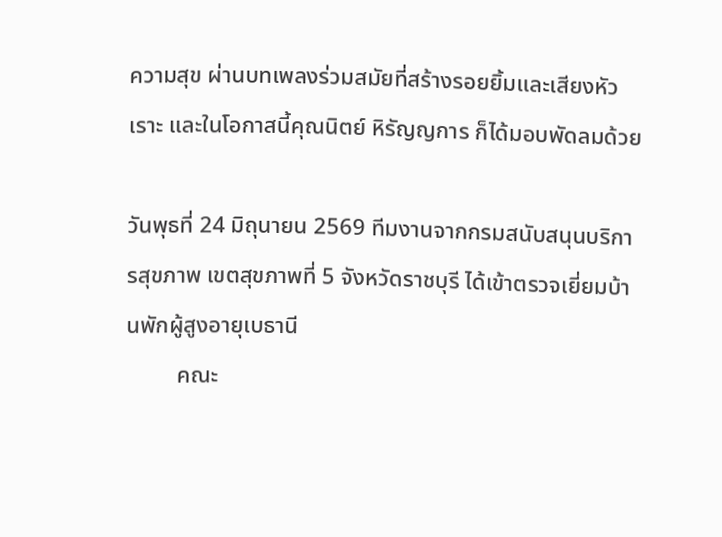ความสุข ผ่านบทเพลงร่วมสมัยที่สร้างรอยยิ้มและเสียงหัวเราะ และในโอกาสนี้คุณนิตย์ หิรัญญการ ก็ได้มอบพัดลมด้วย

วันพุธที่ 24 มิถุนายน 2569 ทีมงานจากกรมสนับสนุนบริการสุขภาพ เขตสุขภาพที่ 5 จังหวัดราชบุรี ได้เข้าตรวจเยี่ยมบ้านพักผู้สูงอายุเบธานี
         คณะ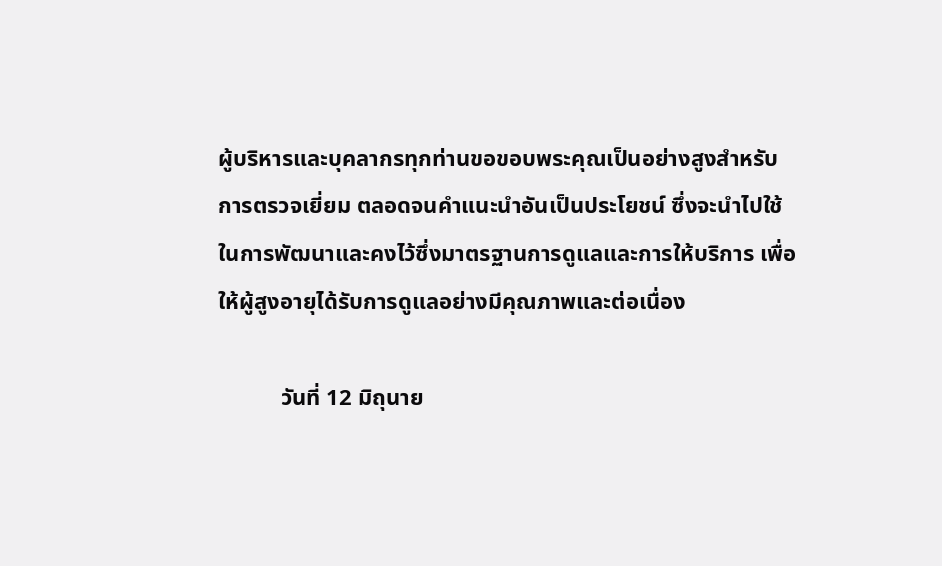ผู้บริหารและบุคลากรทุกท่านขอขอบพระคุณเป็นอย่างสูงสำหรับการตรวจเยี่ยม ตลอดจนคำแนะนำอันเป็นประโยชน์ ซึ่งจะนำไปใช้ในการพัฒนาและคงไว้ซึ่งมาตรฐานการดูแลและการให้บริการ เพื่อให้ผู้สูงอายุได้รับการดูแลอย่างมีคุณภาพและต่อเนื่อง

           วันที่ 12 มิถุนาย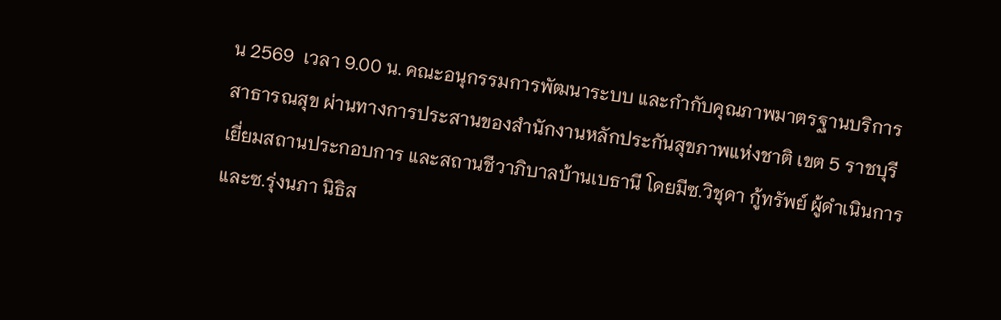น 2569  เวลา 9.00 น. คณะอนุกรรมการพัฒนาระบบ และกำกับคุณภาพมาตรฐานบริการสาธารณสุข ผ่านทางการประสานของสำนักงานหลักประกันสุขภาพแห่งชาติ เขต 5 ราชบุรี เยี่ยมสถานประกอบการ และสถานชีวาภิบาลบ้านเบธานี โดยมีซ.วิชุดา กู้ทรัพย์ ผู้ดำเนินการ และซ.รุ่งนภา นิธิส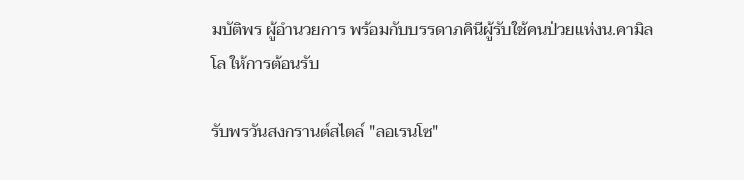มบัติพร ผู้อำนวยการ พร้อมกับบรรดาภคินีผู้รับใช้คนป่วยแห่งน.คามิลโล ให้การต้อนรับ

รับพรวันสงกรานต์สไตล์ "ลอเรนโซ"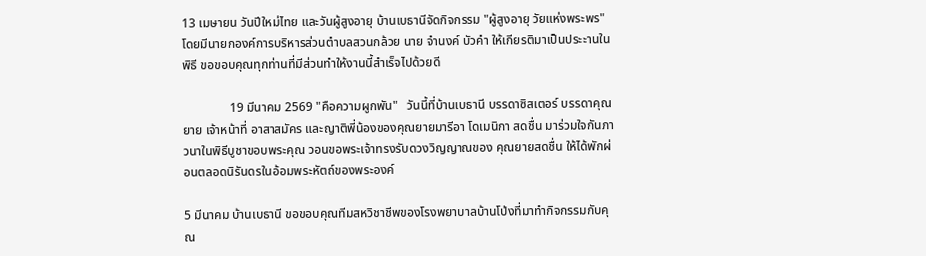13 เมษายน วันปีใหม่ไทย และวันผู้สูงอายุ บ้านเบธานีจัดกิจกรรม "ผู้สูงอายุ วัยแห่งพระพร" โดยมีนายกองค์การบริหารส่วนตำบลสวนกล้วย นาย จำนงค์ บัวคำ ให้เกียรติมาเป็นประะานในพิธี ขอขอบคุณทุกท่านที่มีส่วนทำให้งานนี้สำเร็จไปด้วยดี

               19 มีนาคม 2569 "คือความผูกพัน"   วันนี้ที่บ้านเบธานี บรรดาซิสเตอร์ บรรดาคุณยาย เจ้าหน้าที่ อาสาสมัคร และญาติพี่น้องของคุณยายมารีอา โดเมนิกา สดชื่น มาร่วมใจกันภาวนาในพิธีบูชาขอบพระคุณ วอนขอพระเจ้าทรงรับดวงวิญญาณของ คุณยายสดชื่น ให้ได้พักผ่อนตลอดนิรันดรในอ้อมพระหัตถ์ของพระองค์

5 มีนาคม บ้านเบธานี ขอขอบคุณทีมสหวิชาชีพของโรงพยาบาลบ้านโป่งที่มาทำกิจกรรมกับคุณ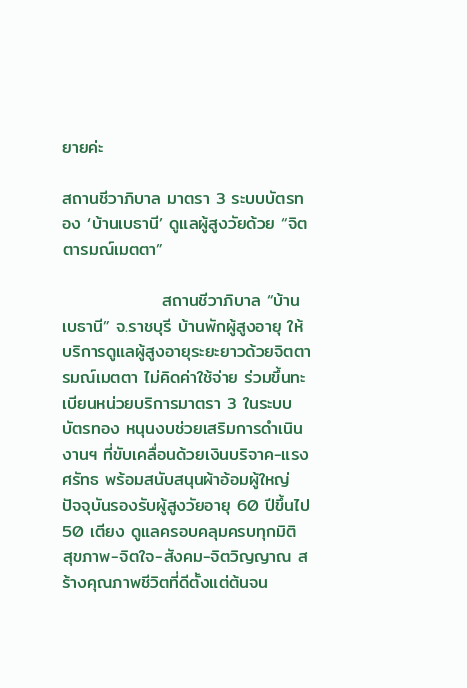ยายค่ะ

สถานชีวาภิบาล มาตรา 3 ระบบบัตรทอง ‘บ้านเบธานี’ ดูแลผู้สูงวัยด้วย “จิตตารมณ์เมตตา”

                สถานชีวาภิบาล “บ้านเบธานี” จ.ราชบุรี บ้านพักผู้สูงอายุ ให้บริการดูแลผู้สูงอายุระยะยาวด้วยจิตตารมณ์เมตตา ไม่คิดค่าใช้จ่าย ร่วมขึ้นทะเบียนหน่วยบริการมาตรา 3 ในระบบบัตรทอง หนุนงบช่วยเสริมการดำเนินงานฯ ที่ขับเคลื่อนด้วยเงินบริจาค-แรงศรัทธ พร้อมสนับสนุนผ้าอ้อมผู้ใหญ่ ปัจจุบันรองรับผู้สูงวัยอายุ 60 ปีขึ้นไป 50 เตียง ดูแลครอบคลุมครบทุกมิติ สุขภาพ-จิตใจ-สังคม-จิตวิญญาณ สร้างคุณภาพชีวิตที่ดีตั้งแต่ต้นจน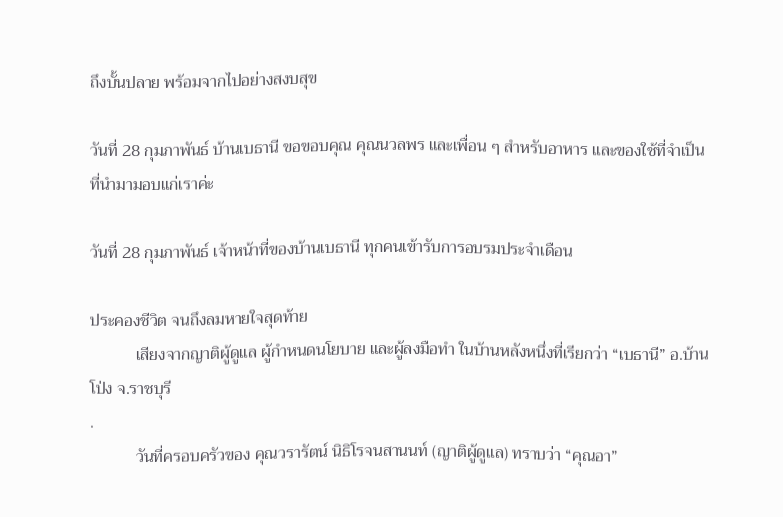ถึงบั้นปลาย พร้อมจากไปอย่างสงบสุข

วันที่ 28 กุมภาพันธ์ บ้านเบธานี ขอขอบคุณ คุณนวลพร และเพื่อน ๆ สำหรับอาหาร และของใช้ที่จำเป็น ที่นำมามอบแก่เราค่ะ

วันที่ 28 กุมภาพันธ์ เจ้าหน้าที่ของบ้านเบธานี ทุกคนเข้ารับการอบรมประจำเดือน

ประคองชีวิต จนถึงลมหายใจสุดท้าย
           เสียงจากญาติผู้ดูแล ผู้กำหนดนโยบาย และผู้ลงมือทำ ในบ้านหลังหนึ่งที่เรียกว่า “เบธานี” อ.บ้านโป่ง จ.ราชบุรี
.
           วันที่ครอบครัวของ คุณวรารัตน์ นิธิโรจนสานนท์ (ญาติผู้ดูแล) ทราบว่า “คุณอา”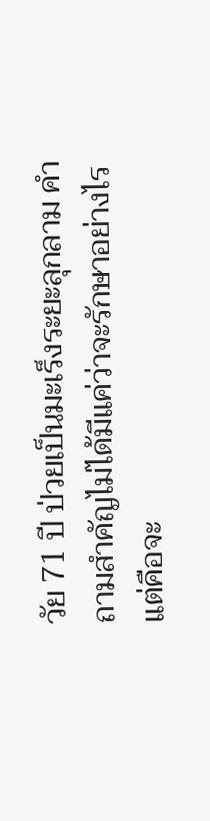วัย 71 ปี ป่วยเป็นมะเร็งระยะลุกลาม คำถามสำคัญไม่ได้มีแค่ว่าจะรักษาอย่างไร แต่คือจะ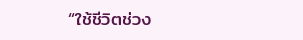“ใช้ชีวิตช่วง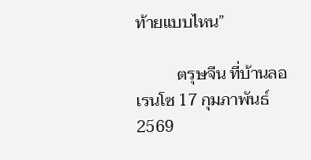ท้ายแบบไหน”

          ตรุษจีน ที่บ้านลอเรนโซ 17 กุมภาพันธ์ 2569